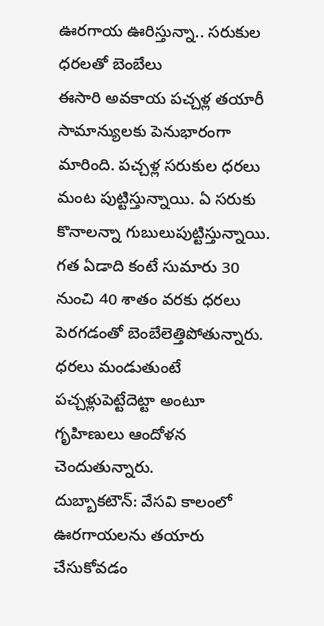ఊరగాయ ఊరిస్తున్నా.. సరుకుల ధరలతో బెంబేలు
ఈసారి అవకాయ పచ్చళ్ల తయారీ సామాన్యులకు పెనుభారంగా మారింది. పచ్చళ్ల సరుకుల ధరలు మంట పుట్టిస్తున్నాయి. ఏ సరుకు కొనాలన్నా గుబులుపుట్టిస్తున్నాయి. గత ఏడాది కంటే సుమారు 30 నుంచి 40 శాతం వరకు ధరలు పెరగడంతో బెంబేలెత్తిపోతున్నారు. ధరలు మండుతుంటే పచ్చళ్లుపెట్టేదెట్టా అంటూ గృహిణులు ఆందోళన చెందుతున్నారు.
దుబ్బాకటౌన్: వేసవి కాలంలో ఊరగాయలను తయారు చేసుకోవడం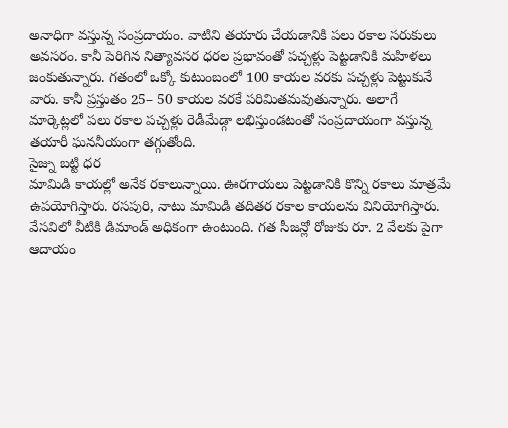అనాధిగా వస్తున్న సంప్రదాయం. వాటిని తయారు చేయడానికి పలు రకాల సరుకులు అవసరం. కానీ పెరిగిన నిత్యావసర ధరల ప్రభావంతో పచ్చళ్లు పెట్టడానికి మహిళలు జంకుతున్నారు. గతంలో ఒక్కో కుటుంబంలో 100 కాయల వరకు పచ్చళ్లు పెట్టుకునే వారు. కానీ ప్రస్తుతం 25– 50 కాయల వరకే పరిమితమవుతున్నారు. అలాగే మార్కెట్లలో పలు రకాల పచ్చళ్లు రెడీమేడ్గా లభిస్తుండటంతో సంప్రదాయంగా వస్తున్న తయారీ ఘననీయంగా తగ్గుతోంది.
సైజ్ను బట్టి ధర
మామిడి కాయల్లో అనేక రకాలున్నాయి. ఊరగాయలు పెట్టడానికి కొన్ని రకాలు మాత్రమే ఉపయోగిస్తారు. రసపురి, నాటు మామిడి తదితర రకాల కాయలను వినియోగిస్తారు. వేసవిలో వీటికి డిమాండ్ అధికంగా ఉంటుంది. గత సీజన్లో రోజుకు రూ. 2 వేలకు పైగా ఆదాయం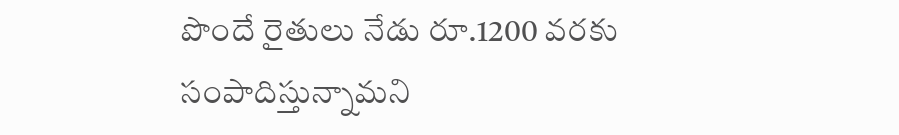పొందే రైతులు నేడు రూ.1200 వరకు సంపాదిస్తున్నామని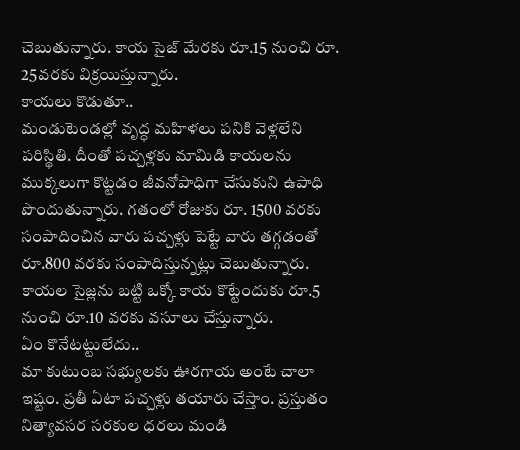చెబుతున్నారు. కాయ సైజ్ మేరకు రూ.15 నుంచి రూ. 25వరకు విక్రయిస్తున్నారు.
కాయలు కొడుతూ..
మండుటెండల్లో వృద్ధ మహిళలు పనికి వెళ్లలేని పరిస్థితి. దీంతో పచ్చళ్లకు మామిడి కాయలను ముక్కలుగా కొట్టడం జీవనోపాధిగా చేసుకుని ఉపాధి పొందుతున్నారు. గతంలో రోజుకు రూ. 1500 వరకు సంపాదించిన వారు పచ్చళ్లు పెట్టే వారు తగ్గడంతో రూ.800 వరకు సంపాదిస్తున్నట్లు చెబుతున్నారు. కాయల సైజ్లను బట్టి ఒక్కో కాయ కొట్టేందుకు రూ.5 నుంచి రూ.10 వరకు వసూలు చేస్తున్నారు.
ఏం కొనేటట్టులేదు..
మా కుటుంబ సభ్యులకు ఊరగాయ అంటే చాలా ఇష్టం. ప్రతీ ఏటా పచ్చళ్లు తయారు చేస్తాం. ప్రస్తుతం నిత్యావసర సరకుల ధరలు మండి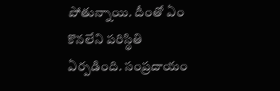పోతున్నాయి. దీంతో ఏం కొనలేని పరిస్థితి ఏర్పడింది. సంప్రదాయం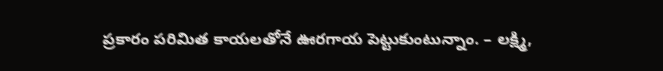ప్రకారం పరిమిత కాయలతోనే ఊరగాయ పెట్టుకుంటున్నాం. – లక్ష్మి,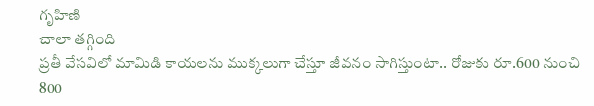గృహిణి
చాలా తగ్గింది
ప్రతీ వేసవిలో మామిడి కాయలను ముక్కలుగా చేస్తూ జీవనం సాగిస్తుంటా.. రోజుకు రూ.600 నుంచి 800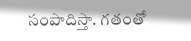సంపాదిస్తా. గతంతో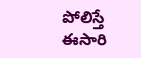పోలిస్తే ఈసారి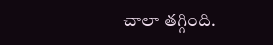చాలా తగ్గింది.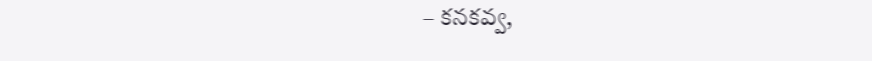– కనకవ్వ,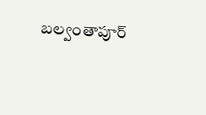బల్వంతాపూర్